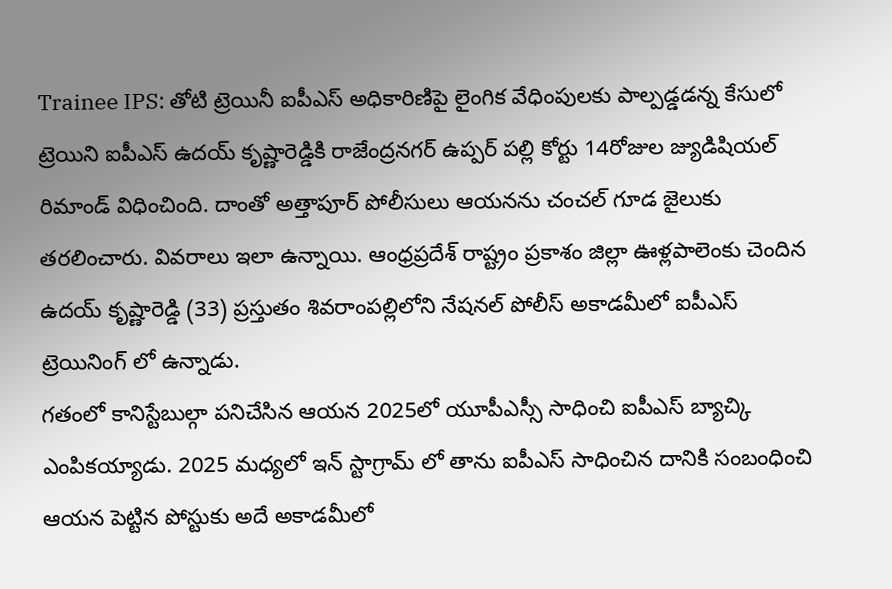Trainee IPS: తోటి ట్రెయినీ ఐపీఎస్ అధికారిణిపై లైంగిక వేధింపులకు పాల్పడ్డడన్న కేసులో ట్రెయిని ఐపీఎస్ ఉదయ్ కృష్ణారెడ్డికి రాజేంద్రనగర్ ఉప్పర్ పల్లి కోర్టు 14రోజుల జ్యుడిషియల్ రిమాండ్ విధించింది. దాంతో అత్తాపూర్ పోలీసులు ఆయనను చంచల్ గూడ జైలుకు తరలించారు. వివరాలు ఇలా ఉన్నాయి. ఆంధ్రప్రదేశ్ రాష్ట్రం ప్రకాశం జిల్లా ఊళ్లపాలెంకు చెందిన ఉదయ్ కృష్ణారెడ్డి (33) ప్రస్తుతం శివరాంపల్లిలోని నేషనల్ పోలీస్ అకాడమీలో ఐపీఎస్ ట్రెయినింగ్ లో ఉన్నాడు.
గతంలో కానిస్టేబుల్గా పనిచేసిన ఆయన 2025లో యూపీఎస్సీ సాధించి ఐపీఎస్ బ్యాచ్కి ఎంపికయ్యాడు. 2025 మధ్యలో ఇన్ స్టాగ్రామ్ లో తాను ఐపీఎస్ సాధించిన దానికి సంబంధించి ఆయన పెట్టిన పోస్టుకు అదే అకాడమీలో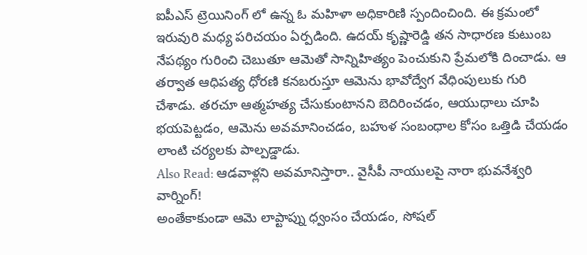ఐపీఎస్ ట్రెయినింగ్ లో ఉన్న ఓ మహిళా అధికారిణి స్పందించింది. ఈ క్రమంలో ఇరువురి మధ్య పరిచయం ఏర్పడింది. ఉదయ్ కృష్ణారెడ్డి తన సాధారణ కుటుంబ నేపథ్యం గురించి చెబుతూ ఆమెతో సాన్నిహిత్యం పెంచుకుని ప్రేమలోకి దించాడు. ఆ తర్వాత ఆధిపత్య ధోరణి కనబరుస్తూ ఆమెను భావోద్వేగ వేధింపులుకు గురి చేశాడు. తరచూ ఆత్మహత్య చేసుకుంటానని బెదిరించడం, ఆయుధాలు చూపి భయపెట్టడం, ఆమెను అవమానించడం, బహుళ సంబంధాల కోసం ఒత్తిడి చేయడం లాంటి చర్యలకు పాల్పడ్డాడు.
Also Read: ఆడవాళ్లని అవమానిస్తారా.. వైసీపీ నాయులపై నారా భువనేశ్వరి వార్నింగ్!
అంతేకాకుండా ఆమె లాప్టాప్ను ధ్వంసం చేయడం, సోషల్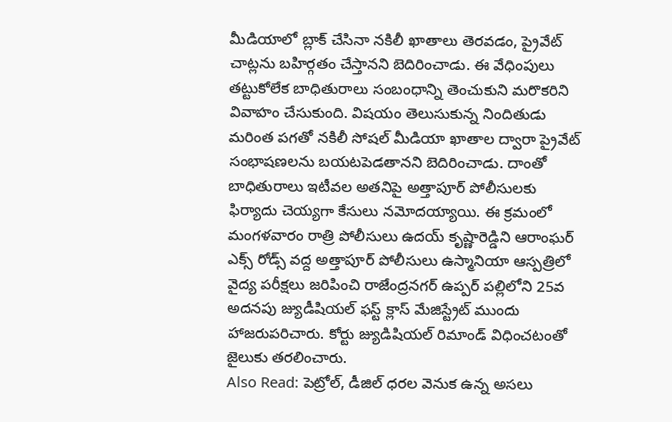మీడియాలో బ్లాక్ చేసినా నకిలీ ఖాతాలు తెరవడం, ప్రైవేట్ చాట్లను బహిర్గతం చేస్తానని బెదిరించాడు. ఈ వేధింపులు తట్టుకోలేక బాధితురాలు సంబంధాన్ని తెంచుకుని మరొకరిని వివాహం చేసుకుంది. విషయం తెలుసుకున్న నిందితుడు మరింత పగతో నకిలీ సోషల్ మీడియా ఖాతాల ద్వారా ప్రైవేట్ సంభాషణలను బయటపెడతానని బెదిరించాడు. దాంతో బాధితురాలు ఇటీవల అతనిపై అత్తాపూర్ పోలీసులకు ఫిర్యాదు చెయ్యగా కేసులు నమోదయ్యాయి. ఈ క్రమంలో మంగళవారం రాత్రి పోలీసులు ఉదయ్ కృష్ణారెడ్డిని ఆరాంఘర్ ఎక్స్ రోడ్స్ వద్ద అత్తాపూర్ పోలీసులు ఉస్మానియా ఆస్పత్రిలో వైద్య పరీక్షలు జరిపించి రాజేంద్రనగర్ ఉప్పర్ పల్లిలోని 25వ అదనపు జ్యుడీషియల్ ఫస్ట్ క్లాస్ మేజిస్ట్రేట్ ముందు హాజరుపరిచారు. కోర్టు జ్యుడిషియల్ రిమాండ్ విధించటంతో జైలుకు తరలించారు.
Also Read: పెట్రోల్, డీజిల్ ధరల వెనుక ఉన్న అసలు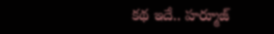కథ ఇదే.. హర్మూజ్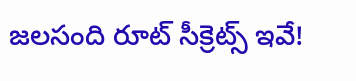జలసంది రూట్ సీక్రెట్స్ ఇవే!